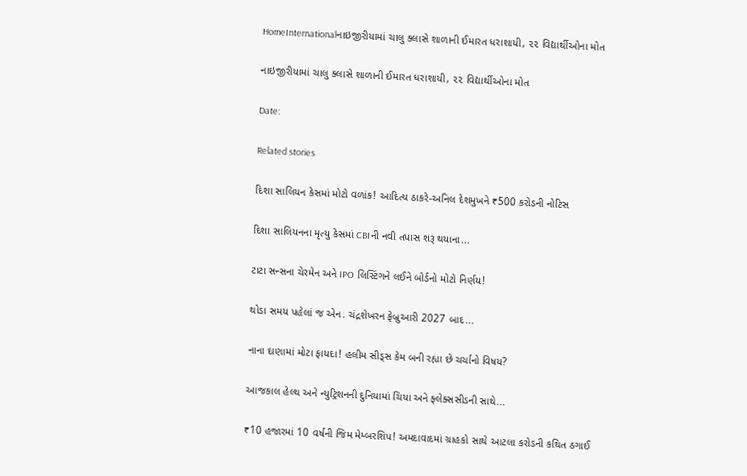HomeInternationalનાઇજીરીયામાં ચાલુ ક્‍લાસે શાળાની ઈમારત ધરાશાયી, ૨૨ વિદ્યાર્થીઓના મોત

નાઇજીરીયામાં ચાલુ ક્‍લાસે શાળાની ઈમારત ધરાશાયી, ૨૨ વિદ્યાર્થીઓના મોત

Date:

Related stories

દિશા સાલિયન કેસમાં મોટો વળાંક! આદિત્ય ઠાકરે-અનિલ દેશમુખને ₹500 કરોડની નોટિસ

દિશા સાલિયનના મૃત્યુ કેસમાં CBIની નવી તપાસ શરૂ થયાના...

ટાટા સન્સના ચેરમેન અને IPO લિસ્ટિંગને લઈને બોર્ડનો મોટો નિર્ણય!

થોડા સમય પહેલાં જ એન. ચંદ્રશેખરન ફેબ્રુઆરી 2027 બાદ...

નાના દાણામાં મોટા ફાયદા! હલીમ સીડ્સ કેમ બની રહ્યા છે ચર્ચાનો વિષય?

આજકાલ હેલ્થ અને ન્યુટ્રિશનની દુનિયામાં ચિયા અને ફ્લેક્સસીડની સાથે...

₹10 હજારમાં 10 વર્ષની જિમ મેમ્બરશિપ! અમદાવાદમાં ગ્રાહકો સાથે આટલા કરોડની કથિત ઠગાઈ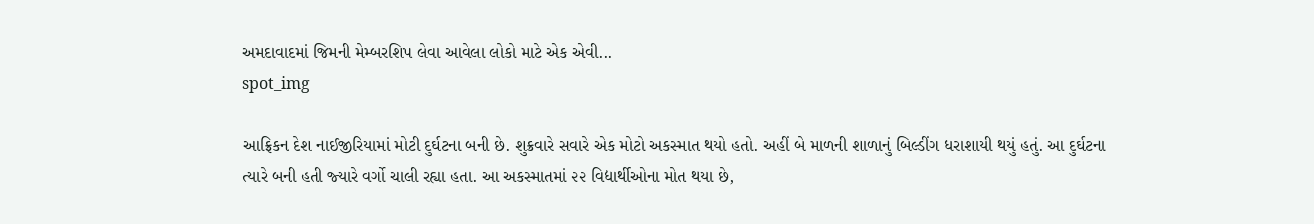અમદાવાદમાં જિમની મેમ્બરશિપ લેવા આવેલા લોકો માટે એક એવી...
spot_img

આફ્રિકન દેશ નાઈજીરિયામાં મોટી દુર્ઘટના બની છે. શુક્રવારે સવારે એક મોટો અકસ્‍માત થયો હતો. અહીં બે માળની શાળાનું બિલ્‍ડીંગ ધરાશાયી થયું હતું. આ દુર્ઘટના ત્‍યારે બની હતી જ્‍યારે વર્ગો ચાલી રહ્યા હતા. આ અકસ્‍માતમાં ૨૨ વિદ્યાર્થીઓના મોત થયા છે,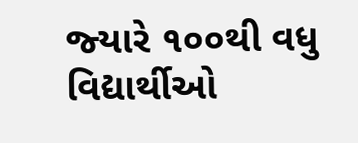જ્‍યારે ૧૦૦થી વધુ વિદ્યાર્થીઓ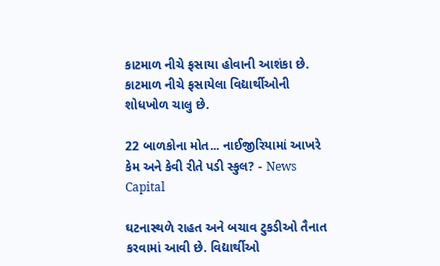કાટમાળ નીચે ફસાયા હોવાની આશંકા છે. કાટમાળ નીચે ફસાયેલા વિદ્યાર્થીઓની શોધખોળ ચાલુ છે.

22 બાળકોના મોત... નાઈજીરિયામાં આખરે કેમ અને કેવી રીતે પડી સ્કુલ? - News Capital

ઘટનાસ્‍થળે રાહત અને બચાવ ટુકડીઓ તૈનાત કરવામાં આવી છે. વિદ્યાર્થીઓ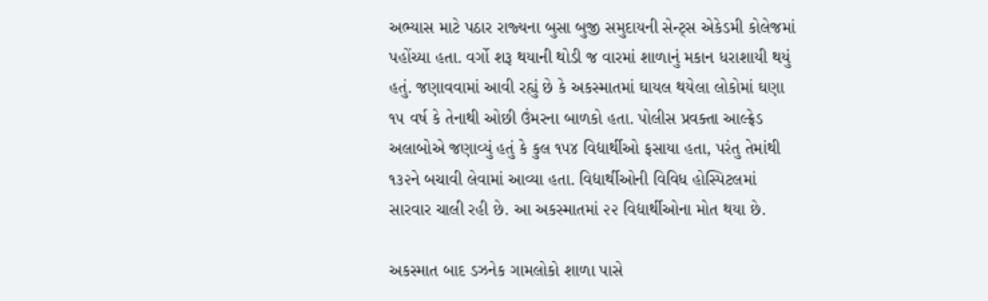અભ્‍યાસ માટે પઠાર રાજ્‍યના બુસા બુજી સમુદાયની સેન્‍ટ્‍સ એકેડમી કોલેજમાં પહોંચ્‍યા હતા. વર્ગો શરૂ થયાની થોડી જ વારમાં શાળાનું મકાન ધરાશાયી થયું હતું. જણાવવામાં આવી રહ્યું છે કે અકસ્‍માતમાં ઘાયલ થયેલા લોકોમાં ઘણા ૧૫ વર્ષ કે તેનાથી ઓછી ઉંમરના બાળકો હતા. પોલીસ પ્રવક્‍તા આલ્‍ફ્રેડ અલાબોએ જણાવ્‍યું હતું કે કુલ ૧૫૪ વિદ્યાર્થીઓ ફસાયા હતા, પરંતુ તેમાંથી ૧૩૨ને બચાવી લેવામાં આવ્‍યા હતા. વિદ્યાર્થીઓની વિવિધ હોસ્‍પિટલમાં સારવાર ચાલી રહી છે. આ અકસ્‍માતમાં ૨૨ વિદ્યાર્થીઓના મોત થયા છે.

અકસ્માત બાદ ડઝનેક ગામલોકો શાળા પાસે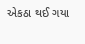એકઠા થઈ ગયા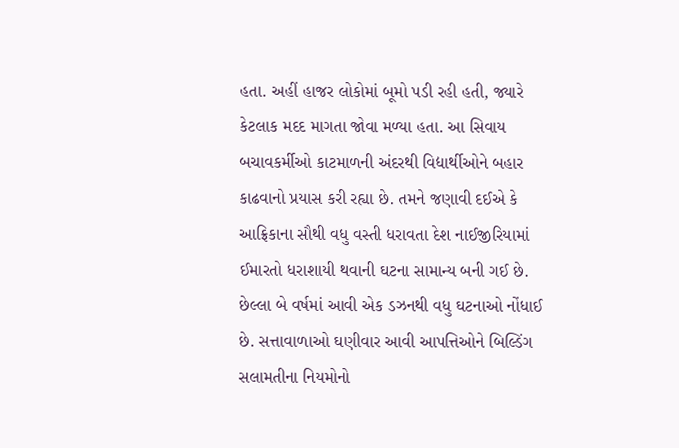હતા. અહીં હાજર લોકોમાં બૂમો પડી રહી હતી, જ્યારે કેટલાક મદદ માગતા જોવા મળ્યા હતા. આ સિવાય બચાવકર્મીઓ કાટમાળની અંદરથી વિદ્યાર્થીઓને બહાર કાઢવાનો પ્રયાસ કરી રહ્યા છે. તમને જણાવી દઈએ કે આફ્રિકાના સૌથી વધુ વસ્તી ધરાવતા દેશ નાઈજીરિયામાં ઈમારતો ધરાશાયી થવાની ઘટના સામાન્ય બની ગઈ છે. છેલ્લા બે વર્ષમાં આવી એક ડઝનથી વધુ ઘટનાઓ નોંધાઈ છે. સત્તાવાળાઓ ઘણીવાર આવી આપત્તિઓને બિલ્ડિંગ સલામતીના નિયમોનો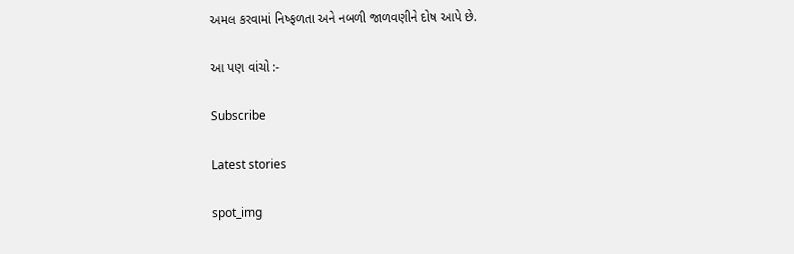અમલ કરવામાં નિષ્ફળતા અને નબળી જાળવણીને દોષ આપે છે.

આ પણ વાંચો :-

Subscribe

Latest stories

spot_img